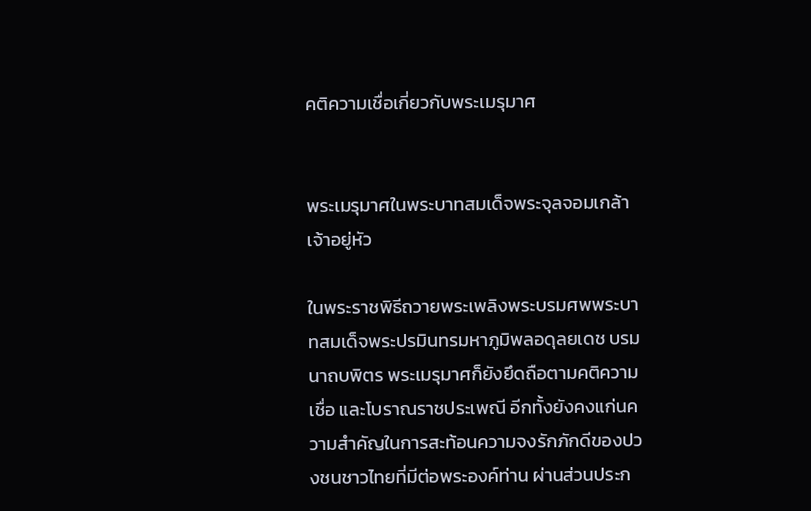คติความเชื่อเกี่ยวกับพระเมรุมาศ


พระเมรุมาศในพระบาทสมเด็จพระจุลจอมเกล้าเจ้าอยู่หัว

ในพระราชพิธีถวายพระเพลิงพระบรมศพพระบาทสมเด็จพระปรมินทรมหาภูมิพลอดุลยเดช บรมนาถบพิตร พระเมรุมาศก็ยังยึดถือตามคติความเชื่อ และโบราณราชประเพณี อีกทั้งยังคงแก่นความสำคัญในการสะท้อนความจงรักภักดีของปวงชนชาวไทยที่มีต่อพระองค์ท่าน ผ่านส่วนประก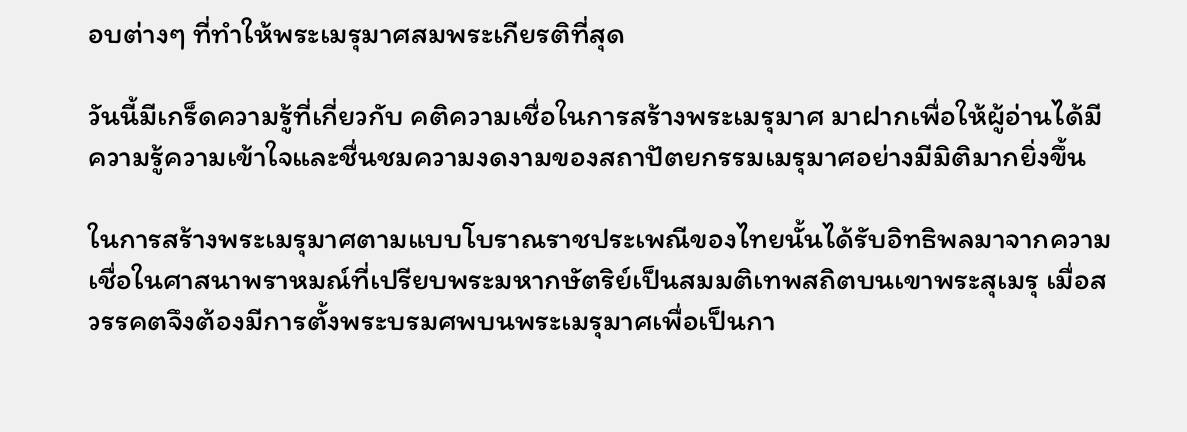อบต่างๆ ที่ทำให้พระเมรุมาศสมพระเกียรติที่สุด

วันนี้มีเกร็ดความรู้ที่เกี่ยวกับ คติความเชื่อในการสร้างพระเมรุมาศ มาฝากเพื่อให้ผู้อ่านได้มีความรู้ความเข้าใจและชื่นชมความงดงามของสถาปัตยกรรมเมรุมาศอย่างมีมิติมากยิ่งขึ้น

ในการสร้างพระเมรุมาศตามแบบโบราณราชประเพณีของไทยนั้นได้รับอิทธิพลมาจากความเชื่อในศาสนาพราหมณ์ที่เปรียบพระมหากษัตริย์เป็นสมมติเทพสถิตบนเขาพระสุเมรุ เมื่อสวรรคตจึงต้องมีการตั้งพระบรมศพบนพระเมรุมาศเพื่อเป็นกา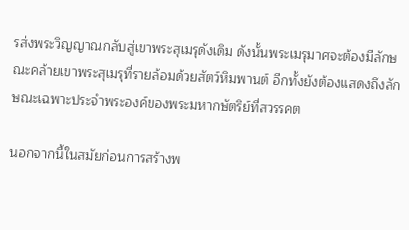รส่งพระวิญญาณกลับสู่เขาพระสุเมรุดังเดิม ดังนั้นพระเมรุมาศจะต้องมีลักษณะคล้ายเขาพระสุเมรุที่รายล้อมด้วยสัตว์หิมพานต์ อีกทั้งยังต้องแสดงถึงลักษณะเฉพาะประจำพระองค์ของพระมหากษัตริย์ที่สวรรคต

นอกจากนี้ในสมัยก่อนการสร้างพ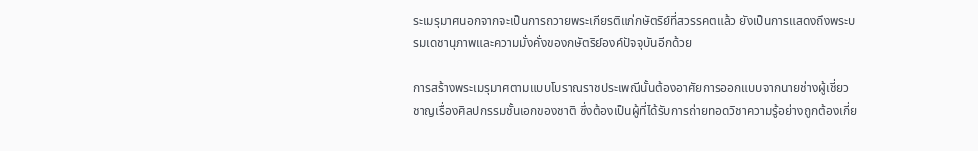ระเมรุมาศนอกจากจะเป็นการถวายพระเกียรติแก่กษัตริย์ที่สวรรคตแล้ว ยังเป็นการแสดงถึงพระบรมเดชานุภาพและความมั่งคั่งของกษัตริย์องค์ปัจจุบันอีกด้วย

การสร้างพระเมรุมาศตามแบบโบราณราชประเพณีนั้นต้องอาศัยการออกแบบจากนายช่างผู้เชี่ยวชาญเรื่องศิลปกรรมชั้นเอกของชาติ ซึ่งต้องเป็นผู้ที่ได้รับการถ่ายทอดวิชาความรู้อย่างถูกต้องเกี่ย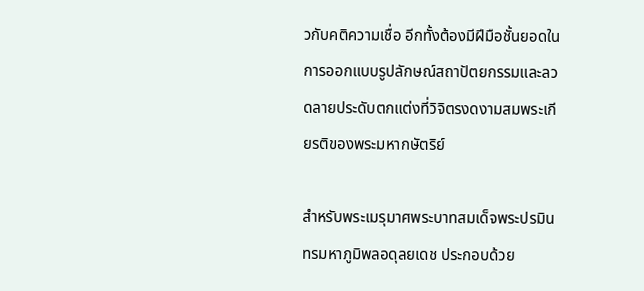วกับคติความเชื่อ อีกทั้งต้องมีฝีมือชั้นยอดในการออกแบบรูปลักษณ์สถาปัตยกรรมและลวดลายประดับตกแต่งที่วิจิตรงดงามสมพระเกียรติของพระมหากษัตริย์

สำหรับพระเมรุมาศพระบาทสมเด็จพระปรมินทรมหาภูมิพลอดุลยเดช ประกอบด้วย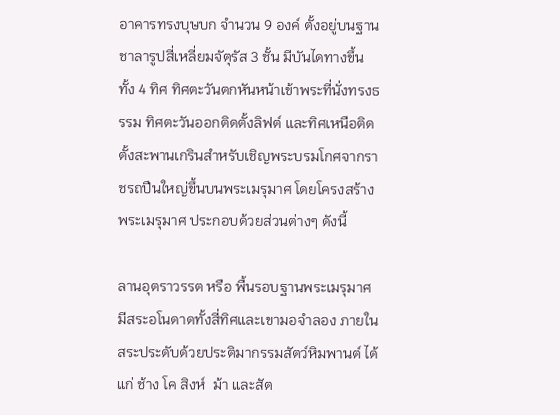อาคารทรงบุษบก จำนวน 9 องค์ ตั้งอยู่บนฐานชาลารูปสี่เหลี่ยมจัตุรัส 3 ชั้น มีบันไดทางขึ้น ทั้ง 4 ทิศ ทิศตะวันตกหันหน้าเข้าพระที่นั่งทรงธรรม ทิศตะวันออกติดตั้งลิฟต์ และทิศเหนือติดตั้งสะพานเกรินสำหรับเชิญพระบรมโกศจากราชรถปืนใหญ่ขึ้นบนพระเมรุมาศ โดยโครงสร้างพระเมรุมาศ ประกอบด้วยส่วนต่างๆ ดังนี้

ลานอุตราวรรต หรือ พื้นรอบฐานพระเมรุมาศ มีสระอโนดาดทั้งสี่ทิศและเขามอจำลอง ภายในสระประดับด้วยประติมากรรมสัตว์หิมพานต์ ได้แก่ ช้าง โค สิงห์  ม้า และสัต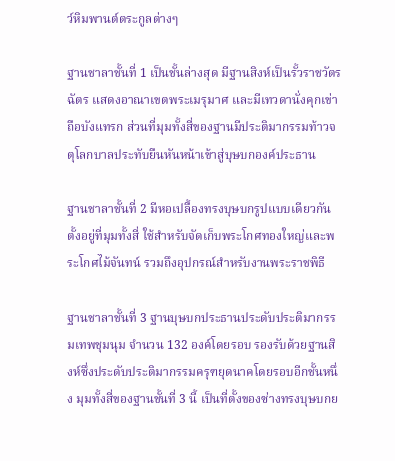ว์หิมพานต์ตระกูลต่างๆ

ฐานชาลาชั้นที่ 1 เป็นชั้นล่างสุด มีฐานสิงห์เป็นรั้วราชวัตร ฉัตร แสดงอาณาเขตพระเมรุมาศ และมีเทวดานั่งคุกเข่าถือบังแทรก ส่วนที่มุมทั้งสี่ของฐานมีประติมากรรมท้าวจตุโลกบาลประทับยืนหันหน้าเข้าสู่บุษบกองค์ประธาน

ฐานชาลาชั้นที่ 2 มีหอเปลื้องทรงบุษบกรูปแบบเดียวกันตั้งอยู่ที่มุมทั้งสี่ ใช้สำหรับจัดเก็บพระโกศทองใหญ่และพระโกศไม้จันทน์ รวมถึงอุปกรณ์สำหรับงานพระราชพิธี

ฐานชาลาชั้นที่ 3 ฐานบุษบกประธานประดับประติมากรรมเทพชุมนุม จำนวน 132 องค์โดยรอบ รองรับด้วยฐานสิงห์ซึ่งประดับประติมากรรมครุฑยุดนาคโดยรอบอีกชั้นหนึ่ง มุมทั้งสี่ของฐานชั้นที่ 3 นี้ เป็นที่ตั้งของซ่างทรงบุษบกย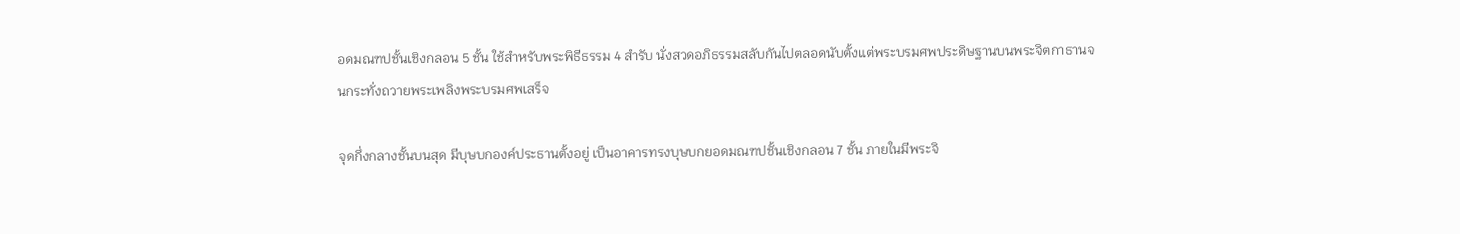อดมณฑปชั้นเชิงกลอน 5 ชั้น ใช้สำหรับพระพิธีธรรม 4 สำรับ นั่งสวดอภิธรรมสลับกันไปตลอดนับตั้งแต่พระบรมศพประดิษฐานบนพระจิตกาธานจนกระทั่งถวายพระเพลิงพระบรมศพเสร็จ

จุดกึ่งกลางชั้นบนสุด มีบุษบกองค์ประธานตั้งอยู่ เป็นอาคารทรงบุษบกยอดมณฑปชั้นเชิงกลอน 7 ชั้น ภายในมีพระจิ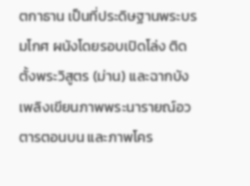ตกาธาน เป็นที่ประดิษฐานพระบรมโกศ ผนังโดยรอบเปิดโล่ง ติดตั้งพระวิสูตร (ม่าน) และฉากบังเพลิงเขียนภาพพระนารายณ์อวตารตอนบน และภาพโคร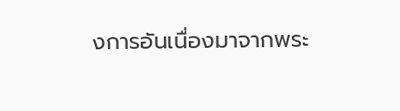งการอันเนื่องมาจากพระ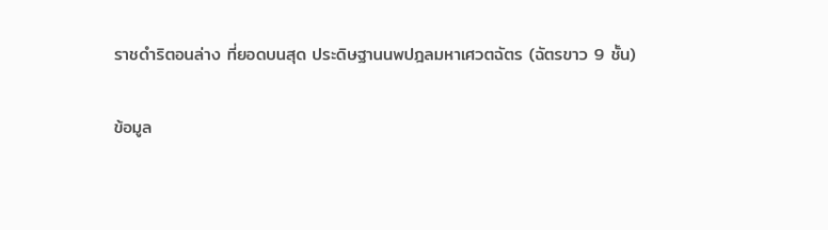ราชดำริตอนล่าง ที่ยอดบนสุด ประดิษฐานนพปฎลมหาเศวตฉัตร (ฉัตรขาว 9 ชั้น)

ข้อมูล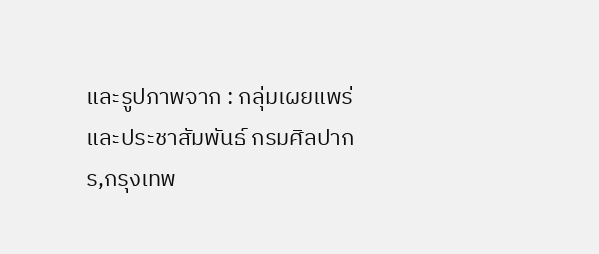และรูปภาพจาก : กลุ่มเผยแพร่และประชาสัมพันธ์ กรมศิลปากร,กรุงเทพ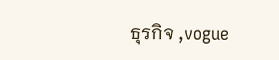ธุรกิจ ,vogue